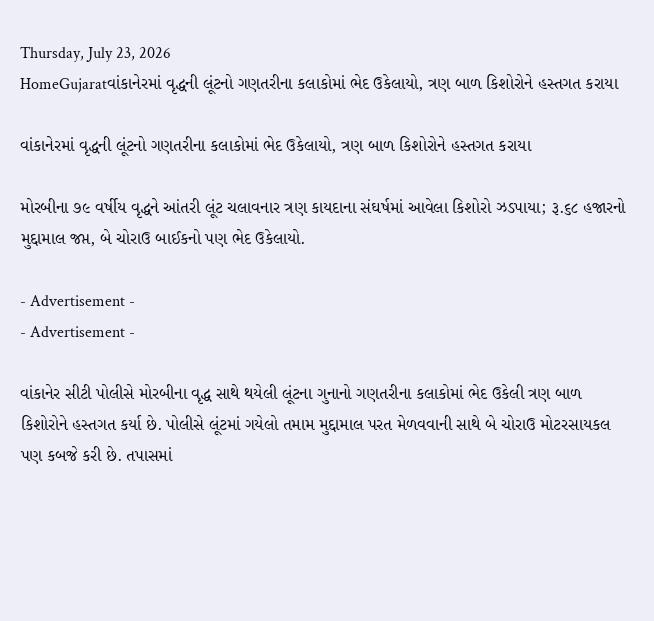Thursday, July 23, 2026
HomeGujaratવાંકાનેરમાં વૃદ્ધની લૂંટનો ગણતરીના કલાકોમાં ભેદ ઉકેલાયો, ત્રણ બાળ કિશોરોને હસ્તગત કરાયા

વાંકાનેરમાં વૃદ્ધની લૂંટનો ગણતરીના કલાકોમાં ભેદ ઉકેલાયો, ત્રણ બાળ કિશોરોને હસ્તગત કરાયા

મોરબીના ૭૯ વર્ષીય વૃદ્ધને આંતરી લૂંટ ચલાવનાર ત્રણ કાયદાના સંઘર્ષમાં આવેલા કિશોરો ઝડપાયા; રૂ.૬૮ હજારનો મુદ્દામાલ જપ્ત, બે ચોરાઉ બાઈકનો પણ ભેદ ઉકેલાયો.

- Advertisement -
- Advertisement -

વાંકાનેર સીટી પોલીસે મોરબીના વૃદ્ધ સાથે થયેલી લૂંટના ગુનાનો ગણતરીના કલાકોમાં ભેદ ઉકેલી ત્રણ બાળ કિશોરોને હસ્તગત કર્યા છે. પોલીસે લૂંટમાં ગયેલો તમામ મુદ્દામાલ પરત મેળવવાની સાથે બે ચોરાઉ મોટરસાયકલ પણ કબજે કરી છે. તપાસમાં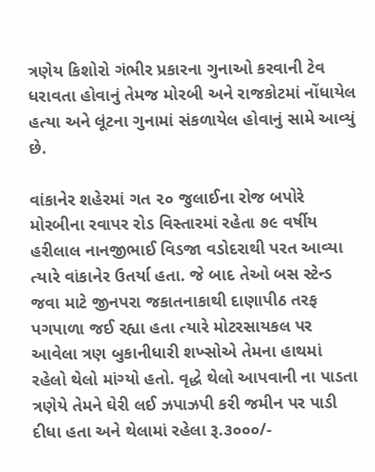ત્રણેય કિશોરો ગંભીર પ્રકારના ગુનાઓ કરવાની ટેવ ધરાવતા હોવાનું તેમજ મોરબી અને રાજકોટમાં નોંધાયેલ હત્યા અને લૂંટના ગુનામાં સંકળાયેલ હોવાનું સામે આવ્યું છે.

વાંકાનેર શહેરમાં ગત ૨૦ જુલાઈના રોજ બપોરે મોરબીના રવાપર રોડ વિસ્તારમાં રહેતા ૭૯ વર્ષીય હરીલાલ નાનજીભાઈ વિડજા વડોદરાથી પરત આવ્યા ત્યારે વાંકાનેર ઉતર્યા હતા. જે બાદ તેઓ બસ સ્ટેન્ડ જવા માટે જીનપરા જકાતનાકાથી દાણાપીઠ તરફ પગપાળા જઈ રહ્યા હતા ત્યારે મોટરસાયકલ પર આવેલા ત્રણ બુકાનીધારી શખ્સોએ તેમના હાથમાં રહેલો થેલો માંગ્યો હતો. વૃદ્ધે થેલો આપવાની ના પાડતા ત્રણેયે તેમને ઘેરી લઈ ઝપાઝપી કરી જમીન પર પાડી દીધા હતા અને થેલામાં રહેલા રૂ.૩૦૦૦/-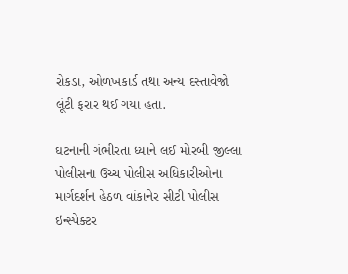રોકડા, ઓળખકાર્ડ તથા અન્ય દસ્તાવેજો લૂંટી ફરાર થઈ ગયા હતા.

ઘટનાની ગંભીરતા ધ્યાને લઈ મોરબી જીલ્લા પોલીસના ઉચ્ચ પોલીસ અધિકારીઓના માર્ગદર્શન હેઠળ વાંકાનેર સીટી પોલીસ ઇન્સ્પેક્ટર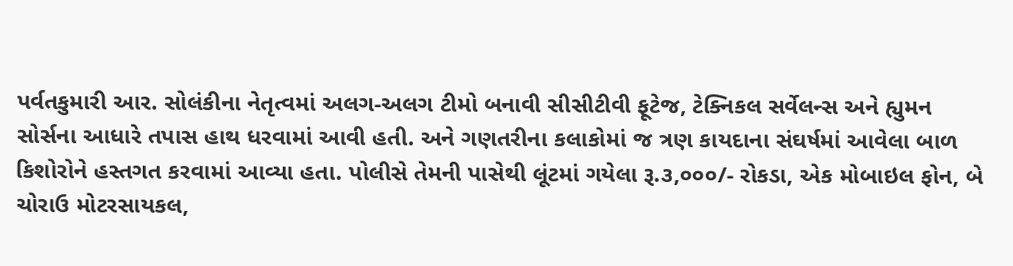પર્વતકુમારી આર. સોલંકીના નેતૃત્વમાં અલગ-અલગ ટીમો બનાવી સીસીટીવી ફૂટેજ, ટેક્નિકલ સર્વેલન્સ અને હ્યુમન સોર્સના આધારે તપાસ હાથ ધરવામાં આવી હતી. અને ગણતરીના કલાકોમાં જ ત્રણ કાયદાના સંઘર્ષમાં આવેલા બાળ કિશોરોને હસ્તગત કરવામાં આવ્યા હતા. પોલીસે તેમની પાસેથી લૂંટમાં ગયેલા રૂ.૩,૦૦૦/- રોકડા, એક મોબાઇલ ફોન, બે ચોરાઉ મોટરસાયકલ,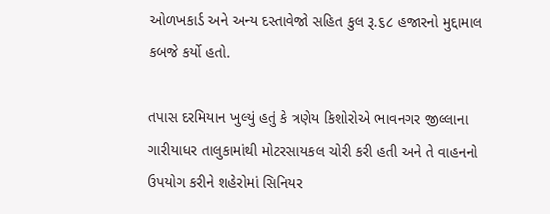ઓળખકાર્ડ અને અન્ય દસ્તાવેજો સહિત કુલ રૂ.૬૮ હજારનો મુદ્દામાલ કબજે કર્યો હતો.

તપાસ દરમિયાન ખુલ્યું હતું કે ત્રણેય કિશોરોએ ભાવનગર જીલ્લાના ગારીયાધર તાલુકામાંથી મોટરસાયકલ ચોરી કરી હતી અને તે વાહનનો ઉપયોગ કરીને શહેરોમાં સિનિયર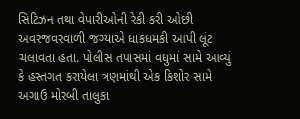સિટિઝન તથા વેપારીઓની રેકી કરી ઓછી અવરજવરવાળી જગ્યાએ ધાકધમકી આપી લૂંટ ચલાવતા હતા. પોલીસ તપાસમાં વધુમાં સામે આવ્યું કે હસ્તગત કરાયેલા ત્રણમાંથી એક કિશોર સામે અગાઉ મોરબી તાલુકા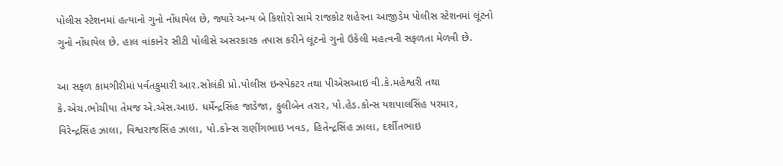પોલીસ સ્ટેશનમાં હત્યાનો ગુનો નોંધાયેલ છે, જ્યારે અન્ય બે કિશોરો સામે રાજકોટ શહેરના આજીડેમ પોલીસ સ્ટેશનમાં લૂંટનો ગુનો નોંધાયેલ છે. હાલ વાંકાનેર સીટી પોલીસે અસરકારક તપાસ કરીને લૂંટનો ગુનો ઉકેલી મહત્વની સફળતા મેળવી છે.

આ સફળ કામગીરીમાં પર્વતકુમારી આર.સોલંકી પ્રો.પોલીસ ઇન્સ્પેકટર તથા પીએસઆઇ વી.કે.મહેશ્વરી તથા કે.એચ.ભોચીયા તેમજ એ.એસ.આઇ. ધર્મેન્દ્રસિંહ જાડેજા, ફુલીબેન તરાર, પો.હેડ.કોન્સ યશપાલસિંહ પરમાર, વિરેન્દ્રસિંહ ઝાલા, વિશ્વરાજસિંહ ઝાલા, પો.કોન્સ રાણીંગભાઇ ખવડ, હિતેન્દ્રસિંહ ઝાલા, દર્શીતભાઇ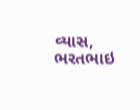વ્યાસ, ભરતભાઇ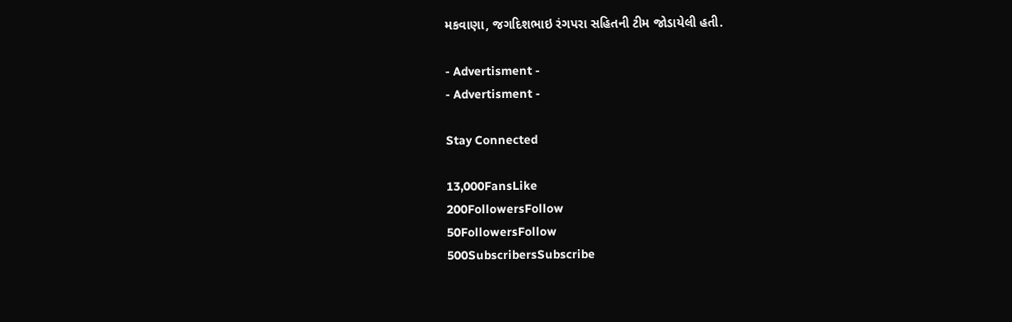મકવાણા, જગદિશભાઇ રંગપરા સહિતની ટીમ જોડાયેલી હતી.

- Advertisment -
- Advertisment -

Stay Connected

13,000FansLike
200FollowersFollow
50FollowersFollow
500SubscribersSubscribe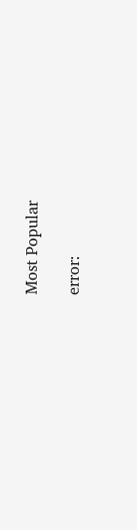Most Popular

error: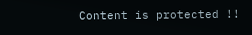Content is protected !!